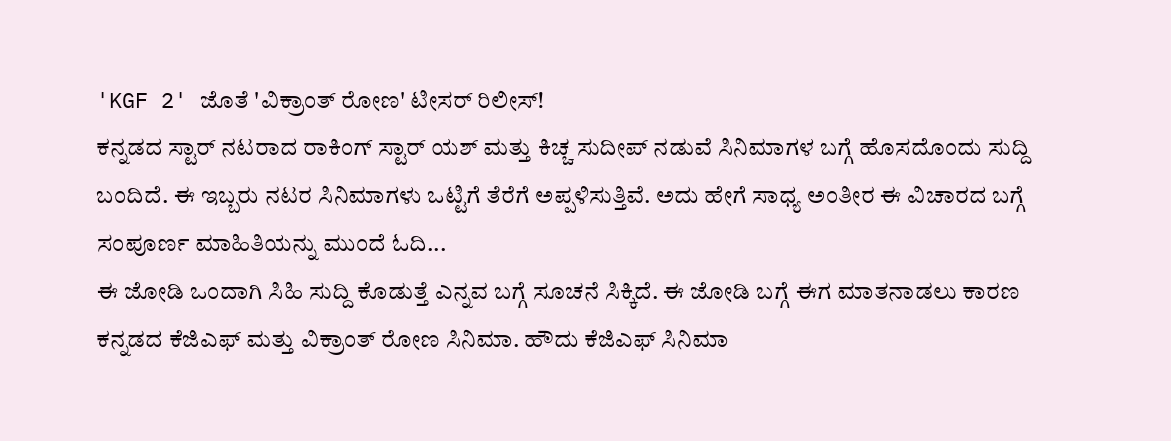'KGF 2' ಜೊತೆ 'ವಿಕ್ರಾಂತ್ ರೋಣ' ಟೀಸರ್ ರಿಲೀಸ್!
ಕನ್ನಡದ ಸ್ಟಾರ್ ನಟರಾದ ರಾಕಿಂಗ್ ಸ್ಟಾರ್ ಯಶ್ ಮತ್ತು ಕಿಚ್ಚ ಸುದೀಪ್ ನಡುವೆ ಸಿನಿಮಾಗಳ ಬಗ್ಗೆ ಹೊಸದೊಂದು ಸುದ್ದಿ ಬಂದಿದೆ. ಈ ಇಬ್ಬರು ನಟರ ಸಿನಿಮಾಗಳು ಒಟ್ಟಿಗೆ ತೆರೆಗೆ ಅಪ್ಪಳಿಸುತ್ತಿವೆ. ಅದು ಹೇಗೆ ಸಾಧ್ಯ ಅಂತೀರ ಈ ವಿಚಾರದ ಬಗ್ಗೆ ಸಂಪೂರ್ಣ ಮಾಹಿತಿಯನ್ನು ಮುಂದೆ ಓದಿ...
ಈ ಜೋಡಿ ಒಂದಾಗಿ ಸಿಹಿ ಸುದ್ದಿ ಕೊಡುತ್ತೆ ಎನ್ನವ ಬಗ್ಗೆ ಸೂಚನೆ ಸಿಕ್ಕಿದೆ. ಈ ಜೋಡಿ ಬಗ್ಗೆ ಈಗ ಮಾತನಾಡಲು ಕಾರಣ ಕನ್ನಡದ ಕೆಜಿಎಫ್ ಮತ್ತು ವಿಕ್ರಾಂತ್ ರೋಣ ಸಿನಿಮಾ. ಹೌದು ಕೆಜಿಎಫ್ ಸಿನಿಮಾ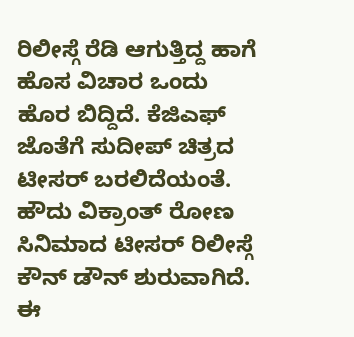ರಿಲೀಸ್ಗೆ ರೆಡಿ ಆಗುತ್ತಿದ್ದ ಹಾಗೆ ಹೊಸ ವಿಚಾರ ಒಂದು ಹೊರ ಬಿದ್ದಿದೆ. ಕೆಜಿಎಫ್ ಜೊತೆಗೆ ಸುದೀಪ್ ಚಿತ್ರದ ಟೀಸರ್ ಬರಲಿದೆಯಂತೆ.
ಹೌದು ವಿಕ್ರಾಂತ್ ರೋಣ ಸಿನಿಮಾದ ಟೀಸರ್ ರಿಲೀಸ್ಗೆ ಕೌನ್ ಡೌನ್ ಶುರುವಾಗಿದೆ. ಈ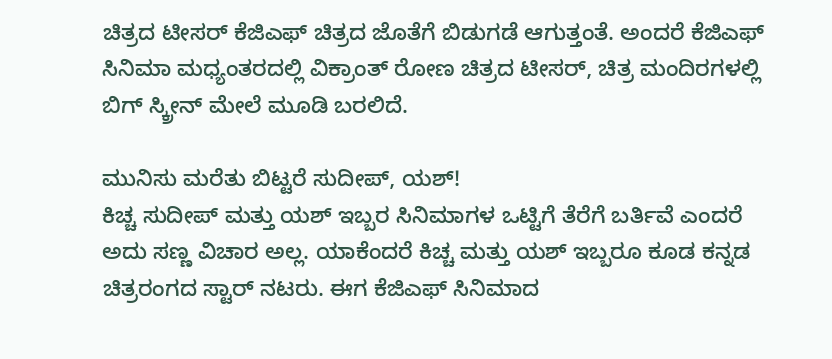ಚಿತ್ರದ ಟೀಸರ್ ಕೆಜಿಎಫ್ ಚಿತ್ರದ ಜೊತೆಗೆ ಬಿಡುಗಡೆ ಆಗುತ್ತಂತೆ. ಅಂದರೆ ಕೆಜಿಎಫ್ ಸಿನಿಮಾ ಮಧ್ಯಂತರದಲ್ಲಿ ವಿಕ್ರಾಂತ್ ರೋಣ ಚಿತ್ರದ ಟೀಸರ್, ಚಿತ್ರ ಮಂದಿರಗಳಲ್ಲಿ ಬಿಗ್ ಸ್ಕ್ರೀನ್ ಮೇಲೆ ಮೂಡಿ ಬರಲಿದೆ.

ಮುನಿಸು ಮರೆತು ಬಿಟ್ಟರೆ ಸುದೀಪ್, ಯಶ್!
ಕಿಚ್ಚ ಸುದೀಪ್ ಮತ್ತು ಯಶ್ ಇಬ್ಬರ ಸಿನಿಮಾಗಳ ಒಟ್ಟಿಗೆ ತೆರೆಗೆ ಬರ್ತಿವೆ ಎಂದರೆ ಅದು ಸಣ್ಣ ವಿಚಾರ ಅಲ್ಲ. ಯಾಕೆಂದರೆ ಕಿಚ್ಚ ಮತ್ತು ಯಶ್ ಇಬ್ಬರೂ ಕೂಡ ಕನ್ನಡ ಚಿತ್ರರಂಗದ ಸ್ಟಾರ್ ನಟರು. ಈಗ ಕೆಜಿಎಫ್ ಸಿನಿಮಾದ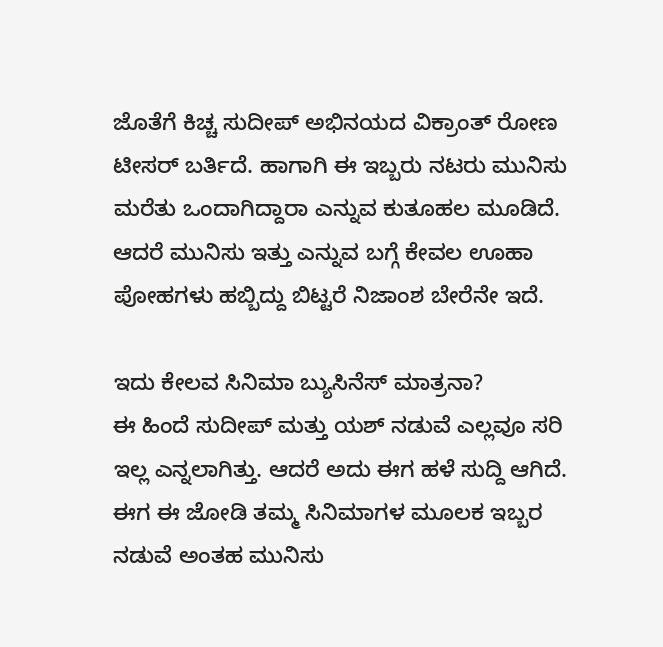ಜೊತೆಗೆ ಕಿಚ್ಚ ಸುದೀಪ್ ಅಭಿನಯದ ವಿಕ್ರಾಂತ್ ರೋಣ ಟೀಸರ್ ಬರ್ತಿದೆ. ಹಾಗಾಗಿ ಈ ಇಬ್ಬರು ನಟರು ಮುನಿಸು ಮರೆತು ಒಂದಾಗಿದ್ದಾರಾ ಎನ್ನುವ ಕುತೂಹಲ ಮೂಡಿದೆ. ಆದರೆ ಮುನಿಸು ಇತ್ತು ಎನ್ನುವ ಬಗ್ಗೆ ಕೇವಲ ಊಹಾ ಪೋಹಗಳು ಹಬ್ಬಿದ್ದು ಬಿಟ್ಟರೆ ನಿಜಾಂಶ ಬೇರೆನೇ ಇದೆ.

ಇದು ಕೇಲವ ಸಿನಿಮಾ ಬ್ಯುಸಿನೆಸ್ ಮಾತ್ರನಾ?
ಈ ಹಿಂದೆ ಸುದೀಪ್ ಮತ್ತು ಯಶ್ ನಡುವೆ ಎಲ್ಲವೂ ಸರಿ ಇಲ್ಲ ಎನ್ನಲಾಗಿತ್ತು. ಆದರೆ ಅದು ಈಗ ಹಳೆ ಸುದ್ದಿ ಆಗಿದೆ. ಈಗ ಈ ಜೋಡಿ ತಮ್ಮ ಸಿನಿಮಾಗಳ ಮೂಲಕ ಇಬ್ಬರ ನಡುವೆ ಅಂತಹ ಮುನಿಸು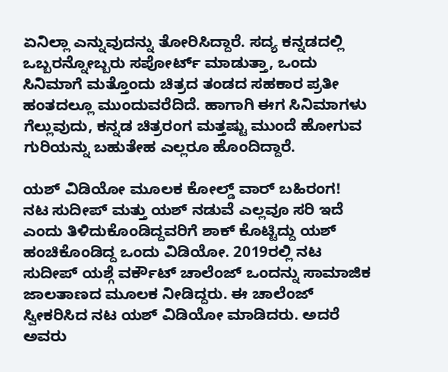ಏನಿಲ್ಲಾ ಎನ್ನುವುದನ್ನು ತೋರಿಸಿದ್ದಾರೆ. ಸದ್ಯ ಕನ್ನಡದಲ್ಲಿ ಒಬ್ಬರನ್ನೋಬ್ಬರು ಸಪೋರ್ಟ್ ಮಾಡುತ್ತಾ, ಒಂದು ಸಿನಿಮಾಗೆ ಮತ್ತೊಂದು ಚಿತ್ರದ ತಂಡದ ಸಹಕಾರ ಪ್ರತೀ ಹಂತದಲ್ಲೂ ಮುಂದುವರೆದಿದೆ. ಹಾಗಾಗಿ ಈಗ ಸಿನಿಮಾಗಳು ಗೆಲ್ಲುವುದು, ಕನ್ನಡ ಚಿತ್ರರಂಗ ಮತ್ತಷ್ಟು ಮುಂದೆ ಹೋಗುವ ಗುರಿಯನ್ನು ಬಹುತೇಹ ಎಲ್ಲರೂ ಹೊಂದಿದ್ದಾರೆ.

ಯಶ್ ವಿಡಿಯೋ ಮೂಲಕ ಕೋಲ್ಡ್ ವಾರ್ ಬಹಿರಂಗ!
ನಟ ಸುದೀಪ್ ಮತ್ತು ಯಶ್ ನಡುವೆ ಎಲ್ಲವೂ ಸರಿ ಇದೆ ಎಂದು ತಿಳಿದುಕೊಂಡಿದ್ದವರಿಗೆ ಶಾಕ್ ಕೊಟ್ಟಿದ್ದು ಯಶ್ ಹಂಚಿಕೊಂಡಿದ್ದ ಒಂದು ವಿಡಿಯೋ. 2019ರಲ್ಲಿ ನಟ ಸುದೀಪ್ ಯಶ್ಗೆ ವರ್ಕೌಟ್ ಚಾಲೆಂಜ್ ಒಂದನ್ನು ಸಾಮಾಜಿಕ ಜಾಲತಾಣದ ಮೂಲಕ ನೀಡಿದ್ದರು. ಈ ಚಾಲೆಂಜ್ ಸ್ವೀಕರಿಸಿದ ನಟ ಯಶ್ ವಿಡಿಯೋ ಮಾಡಿದರು. ಅದರೆ ಅವರು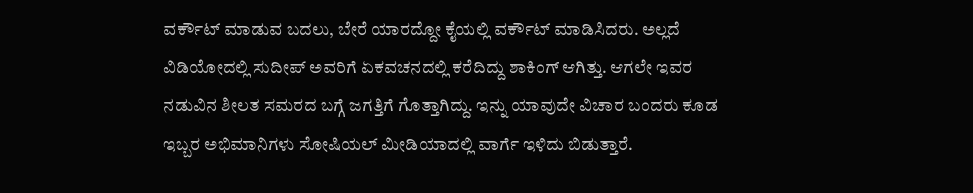ವರ್ಕೌಟ್ ಮಾಡುವ ಬದಲು, ಬೇರೆ ಯಾರದ್ದೋ ಕೈಯಲ್ಲಿ ವರ್ಕೌಟ್ ಮಾಡಿಸಿದರು. ಅಲ್ಲದೆ ವಿಡಿಯೋದಲ್ಲಿ ಸುದೀಪ್ ಅವರಿಗೆ ಏಕವಚನದಲ್ಲಿ ಕರೆದಿದ್ದು ಶಾಕಿಂಗ್ ಆಗಿತ್ತು. ಆಗಲೇ ಇವರ ನಡುವಿನ ಶೀಲತ ಸಮರದ ಬಗ್ಗೆ ಜಗತ್ತಿಗೆ ಗೊತ್ತಾಗಿದ್ದು. ಇನ್ನು ಯಾವುದೇ ವಿಚಾರ ಬಂದರು ಕೂಡ ಇಬ್ಬರ ಅಭಿಮಾನಿಗಳು ಸೋಷಿಯಲ್ ಮೀಡಿಯಾದಲ್ಲಿ ವಾರ್ಗೆ ಇಳಿದು ಬಿಡುತ್ತಾರೆ.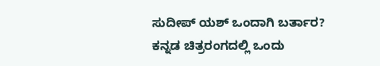ಸುದೀಪ್ ಯಶ್ ಒಂದಾಗಿ ಬರ್ತಾರ?
ಕನ್ನಡ ಚಿತ್ರರಂಗದಲ್ಲಿ ಒಂದು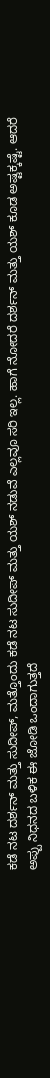ಕಡೆ ನಟ ದರ್ಶನ್ ಮತ್ತು ಸುದೀಪ್, ಮತ್ತೊಂದು ಕಡೆ ನಟ ಸುದೀಪ್ ಮತ್ತು ಯಶ್ ನಡುವೆ ಎಲ್ಲವೂ ಸರಿ ಇಲ್ಲ. ಹಾಗೆ ನೋದರೆ ದರ್ಶನ್ ಮತ್ತು ಯಶ್ ಕೂಡ ಅಷ್ಟಕ್ಕಷ್ಟೆ. ಆದರೆ ಅಪ್ಪು ನಿಧನದ ಬಳಿಕ ಈ ಜೋಡಿ ಒಂದಾಗುತ್ತದೆ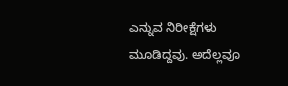ಎನ್ನುವ ನಿರೀಕ್ಷೆಗಳು ಮೂಡಿದ್ದವು. ಅದೆಲ್ಲವೂ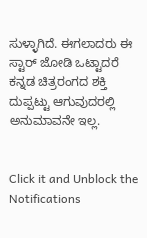ಸುಳ್ಳಾಗಿದೆ. ಈಗಲಾದರು ಈ ಸ್ಟಾರ್ ಜೋಡಿ ಒಟ್ಟಾದರೆ ಕನ್ನಡ ಚಿತ್ರರಂಗದ ಶಕ್ತಿ ದುಪ್ಪಟ್ಟು ಆಗುವುದರಲ್ಲಿ ಅನುಮಾವನೇ ಇಲ್ಲ.


Click it and Unblock the Notifications